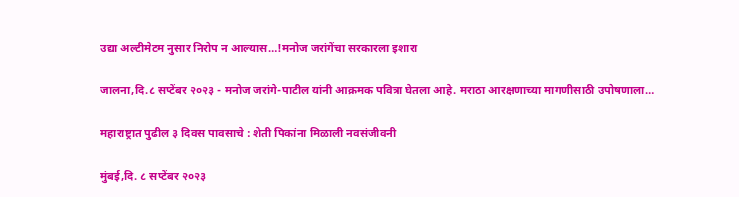उद्या अल्टीमेटम नुसार निरोप न आल्यास…!मनोज जरांगेंचा सरकारला इशारा

जालना,दि.८ सप्टेंबर २०२३ - मनोज जरांगे-पाटील यांनी आक्रमक पवित्रा घेतला आहे. मराठा आरक्षणाच्या मागणीसाठी उपोषणाला…

महाराष्ट्रात पुढील ३ दिवस पावसाचे : शेती पिकांना मिळाली नवसंजीवनी

मुंबई,दि. ८ सप्टेंबर २०२३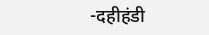-दहीहंडी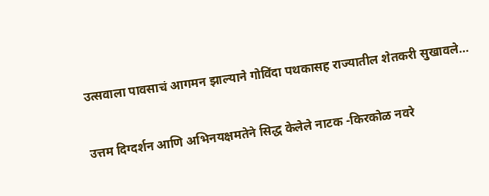उत्सवाला पावसाचं आगमन झाल्याने गोविंदा पथकासह राज्यातील शेतकरी सुखावले…

उत्तम दिग्दर्शन आणि अभिनयक्षमतेने सिद्ध केलेले नाटक -किरकोळ नवरे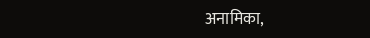अनामिका,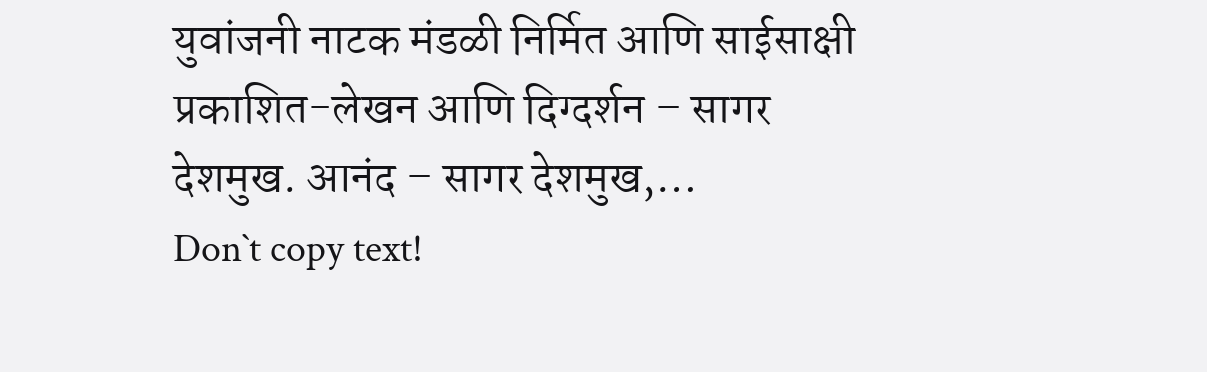युवांजनी नाटक मंडळी निर्मित आणि साईसाक्षी प्रकाशित-लेखन आणि दिग्दर्शन – सागर देशमुख. आनंद – सागर देशमुख,…
Don`t copy text!